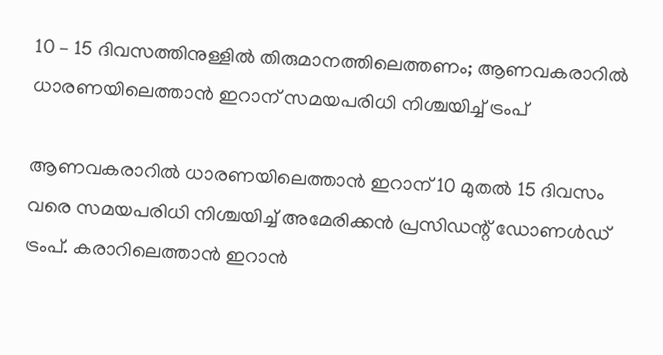10 – 15 ദിവസത്തിനുള്ളില്‍ തിരുമാനത്തിലെത്തണം; ആണവകരാറില്‍ ധാരണയിലെത്താന്‍ ഇറാന് സമയപരിധി നിശ്ചയിച്ച് ട്രംപ്

ആണവകരാറില്‍ ധാരണയിലെത്താന്‍ ഇറാന് 10 മുതല്‍ 15 ദിവസം വരെ സമയപരിധി നിശ്ചയിച്ച് അമേരിക്കന്‍ പ്രസിഡന്റ് ഡോണള്‍ഡ് ട്രംപ്. കരാറിലെത്താന്‍ ഇറാന്‍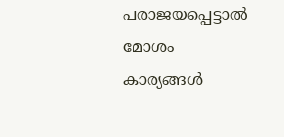പരാജയപ്പെട്ടാല്‍ മോശം കാര്യങ്ങള്‍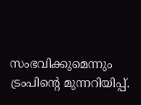സംഭവിക്കുമെന്നും ട്രംപിന്റെ മുന്നറിയിപ്പ്.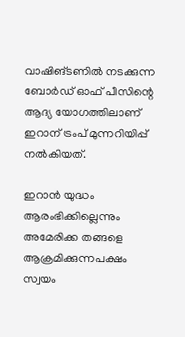വാഷിങ്ടണില്‍ നടക്കുന്ന ബോര്‍ഡ് ഓഫ് പീസിന്റെ ആദ്യ യോഗത്തിലാണ് ഇറാന് ട്രംപ് മുന്നറിയിപ്പ് നല്‍കിയത്.

ഇറാന്‍ യുദ്ധം ആരംഭിക്കില്ലെന്നും അമേരിക്ക തങ്ങളെ ആക്രമിക്കുന്നപക്ഷം സ്വയം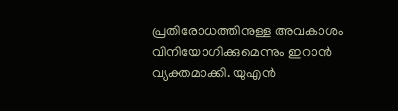പ്രതിരോധത്തിനുള്ള അവകാശം വിനിയോഗിക്കുമെന്നും ഇറാന്‍ വ്യക്തമാക്കി. യുഎന്‍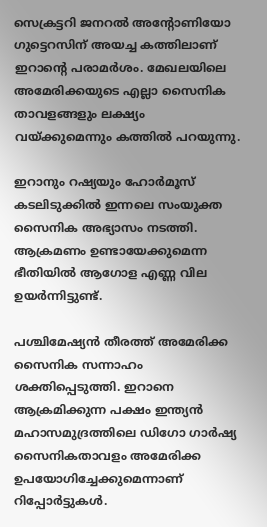സെക്രട്ടറി ജനറല്‍ അന്റോണിയോ ഗുട്ടെറസിന് അയച്ച കത്തിലാണ് ഇറാന്റെ പരാമര്‍ശം. മേഖലയിലെ അമേരിക്കയുടെ എല്ലാ സൈനിക താവളങ്ങളും ലക്ഷ്യം വയ്ക്കുമെന്നും കത്തില്‍ പറയുന്നു.

ഇറാനും റഷ്യയും ഹോര്‍മൂസ് കടലിടുക്കില്‍ ഇന്നലെ സംയുക്ത സൈനിക അഭ്യാസം നടത്തി. ആക്രമണം ഉണ്ടായേക്കുമെന്ന ഭീതിയില്‍ ആഗോള എണ്ണ വില ഉയര്‍ന്നിട്ടുണ്ട്.

പശ്ചിമേഷ്യന്‍ തീരത്ത് അമേരിക്ക സൈനിക സന്നാഹം ശക്തിപ്പെടുത്തി. ഇറാനെ ആക്രമിക്കുന്ന പക്ഷം ഇന്ത്യന്‍ മഹാസമുദ്രത്തിലെ ഡിഗോ ഗാര്‍ഷ്യ സൈനികതാവളം അമേരിക്ക ഉപയോഗിച്ചേക്കുമെന്നാണ് റിപ്പോര്‍ട്ടുകള്‍.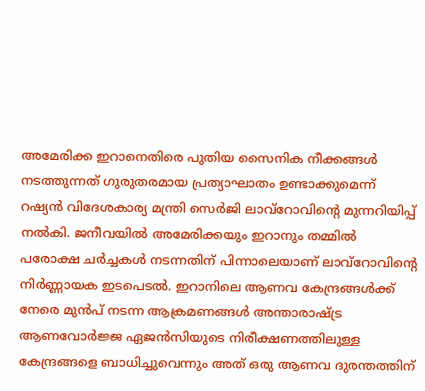അമേരിക്ക ഇറാനെതിരെ പുതിയ സൈനിക നീക്കങ്ങള്‍ നടത്തുന്നത് ഗുരുതരമായ പ്രത്യാഘാതം ഉണ്ടാക്കുമെന്ന് റഷ്യന്‍ വിദേശകാര്യ മന്ത്രി സെര്‍ജി ലാവ്‌റോവിന്റെ മുന്നറിയിപ്പ് നല്‍കി. ജനീവയില്‍ അമേരിക്കയും ഇറാനും തമ്മില്‍ പരോക്ഷ ചര്‍ച്ചകള്‍ നടന്നതിന് പിന്നാലെയാണ് ലാവ്‌റോവിന്റെ നിര്‍ണ്ണായക ഇടപെടല്‍. ഇറാനിലെ ആണവ കേന്ദ്രങ്ങള്‍ക്ക് നേരെ മുന്‍പ് നടന്ന ആക്രമണങ്ങള്‍ അന്താരാഷ്ട്ര ആണവോര്‍ജ്ജ ഏജന്‍സിയുടെ നിരീക്ഷണത്തിലുള്ള കേന്ദ്രങ്ങളെ ബാധിച്ചുവെന്നും അത് ഒരു ആണവ ദുരന്തത്തിന്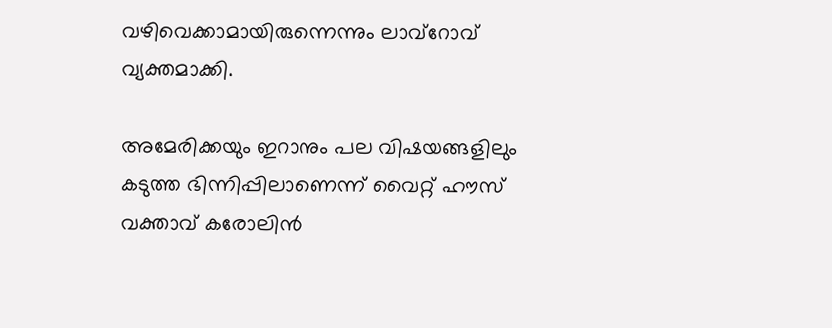വഴിവെക്കാമായിരുന്നെന്നും ലാവ്റോവ് വ്യക്തമാക്കി.

അമേരിക്കയും ഇറാനും പല വിഷയങ്ങളിലും കടുത്ത ഭിന്നിപ്പിലാണെന്ന് വൈറ്റ് ഹൗസ് വക്താവ് കരോലിന്‍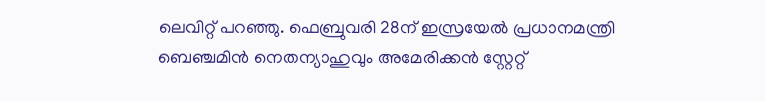ലെവിറ്റ് പറഞ്ഞു. ഫെബ്രുവരി 28ന് ഇസ്രയേല്‍ പ്രധാനമന്ത്രി ബെഞ്ചമിന്‍ നെതന്യാഹുവും അമേരിക്കന്‍ സ്റ്റേറ്റ്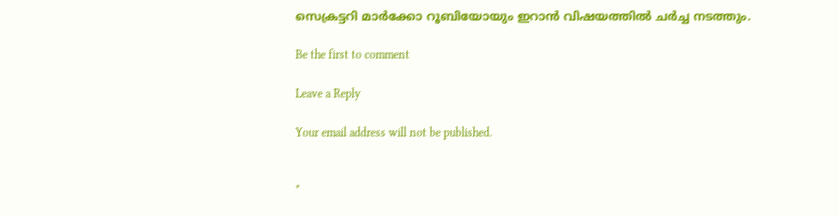സെക്രട്ടറി മാര്‍ക്കോ റൂബിയോയും ഇറാന്‍ വിഷയത്തില്‍ ചര്‍ച്ച നടത്തും.

Be the first to comment

Leave a Reply

Your email address will not be published.


*